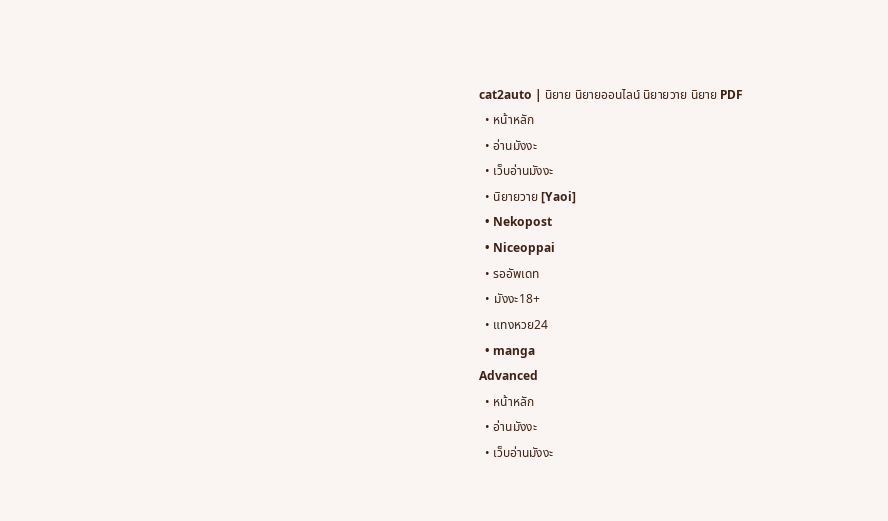cat2auto | นิยาย นิยายออนไลน์ นิยายวาย นิยาย PDF
  • หน้าหลัก
  • อ่านมังงะ
  • เว็บอ่านมังงะ
  • นิยายวาย [Yaoi]
  • Nekopost
  • Niceoppai
  • รออัพเดท
  • มังงะ18+
  • แทงหวย24
  • manga
Advanced
  • หน้าหลัก
  • อ่านมังงะ
  • เว็บอ่านมังงะ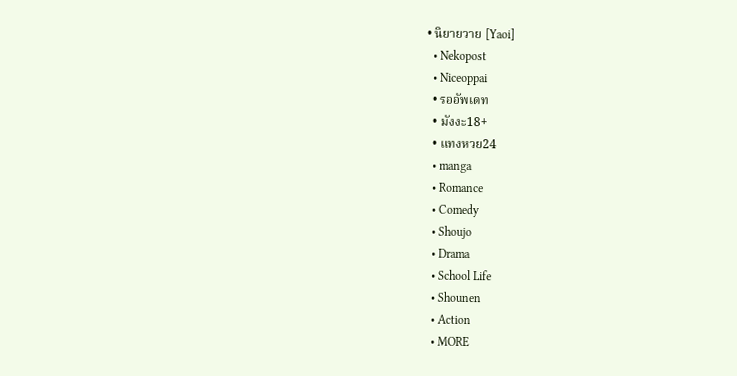• นิยายวาย [Yaoi]
  • Nekopost
  • Niceoppai
  • รออัพเดท
  • มังงะ18+
  • แทงหวย24
  • manga
  • Romance
  • Comedy
  • Shoujo
  • Drama
  • School Life
  • Shounen
  • Action
  • MORE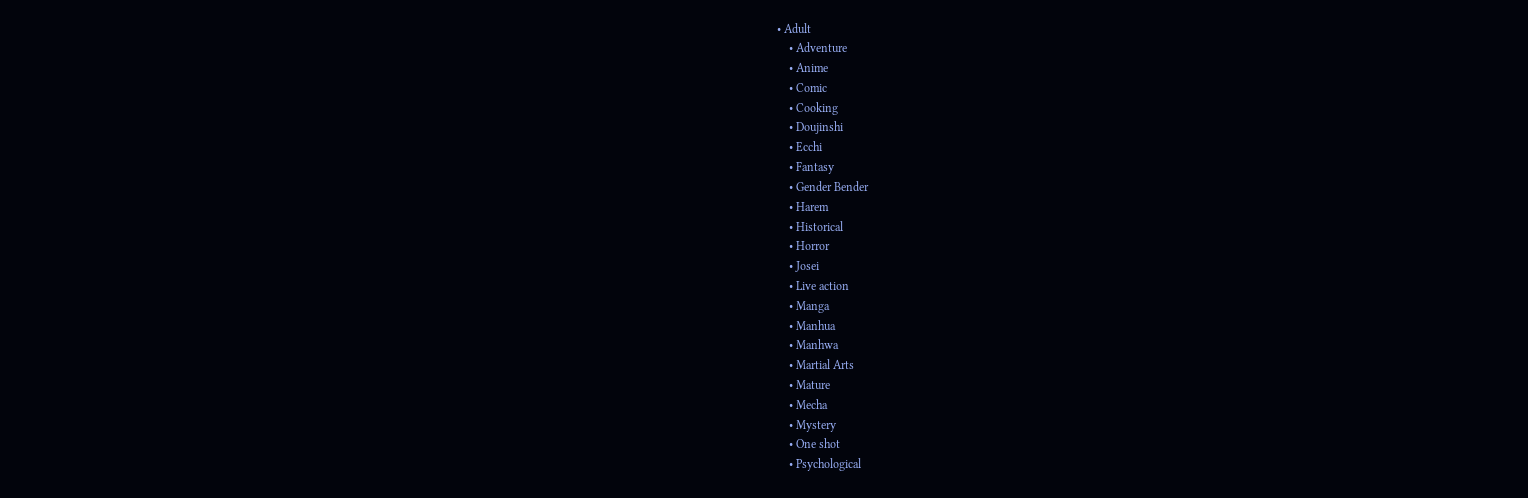• Adult
    • Adventure
    • Anime
    • Comic
    • Cooking
    • Doujinshi
    • Ecchi
    • Fantasy
    • Gender Bender
    • Harem
    • Historical
    • Horror
    • Josei
    • Live action
    • Manga
    • Manhua
    • Manhwa
    • Martial Arts
    • Mature
    • Mecha
    • Mystery
    • One shot
    • Psychological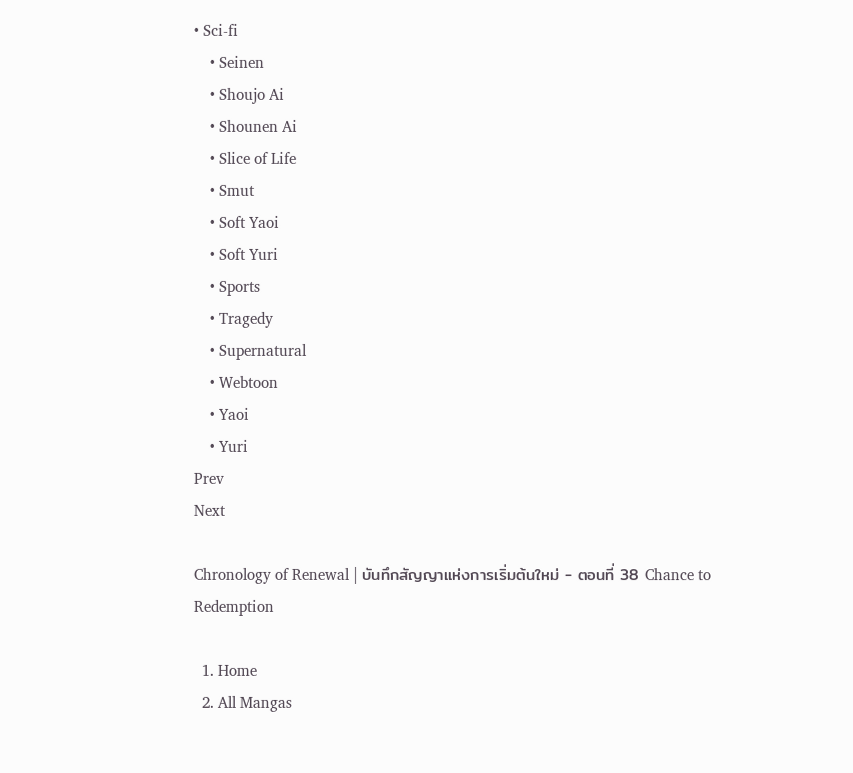• Sci-fi
    • Seinen
    • Shoujo Ai
    • Shounen Ai
    • Slice of Life
    • Smut
    • Soft Yaoi
    • Soft Yuri
    • Sports
    • Tragedy
    • Supernatural
    • Webtoon
    • Yaoi
    • Yuri
Prev
Next

Chronology of Renewal | บันทึกสัญญาแห่งการเริ่มต้นใหม่ - ตอนที่ 38 Chance to Redemption

  1. Home
  2. All Mangas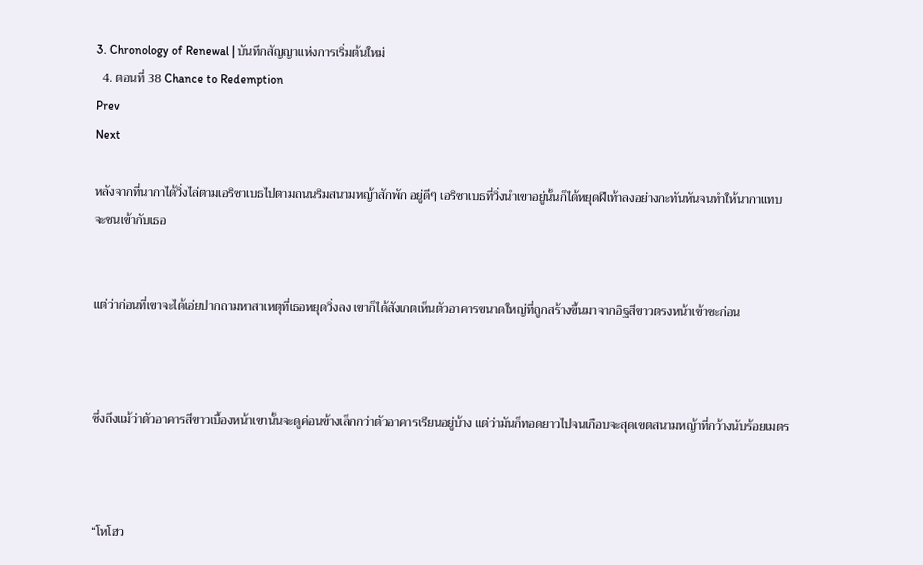3. Chronology of Renewal | บันทึกสัญญาแห่งการเริ่มต้นใหม่
  4. ตอนที่ 38 Chance to Redemption
Prev
Next

หลังจากที่นากาได้วิ่งไล่ตามเอริซาเบธไปตามถนนริมสนามหญ้าสักพัก อยู่ดีๆ เอริซาเบธที่วิ่งนำเขาอยู่นั้นก็ได้หยุดฝีเท้าลงอย่างกะทันหันจนทำให้นากาแทบจะชนเข้ากับเธอ


แต่ว่าก่อนที่เขาจะได้เอ่ยปากถามหาสาเหตุที่เธอหยุดวิ่งลง เขาก็ได้สังเกตเห็นตัวอาคารขนาดใหญ่ที่ถูกสร้างขึ้นมาจากอิฐสีขาวตรงหน้าเข้าซะก่อน



ซึ่งถึงแม้ว่าตัวอาคารสีขาวเบื้องหน้าเขานั้นจะดูค่อนข้างเล็กกว่าตัวอาคารเรียนอยู่บ้าง แต่ว่ามันก็ทอดยาวไปจนเกือบจะสุดเขตสนามหญ้าที่กว้างนับร้อยเมตร



“โหโฮว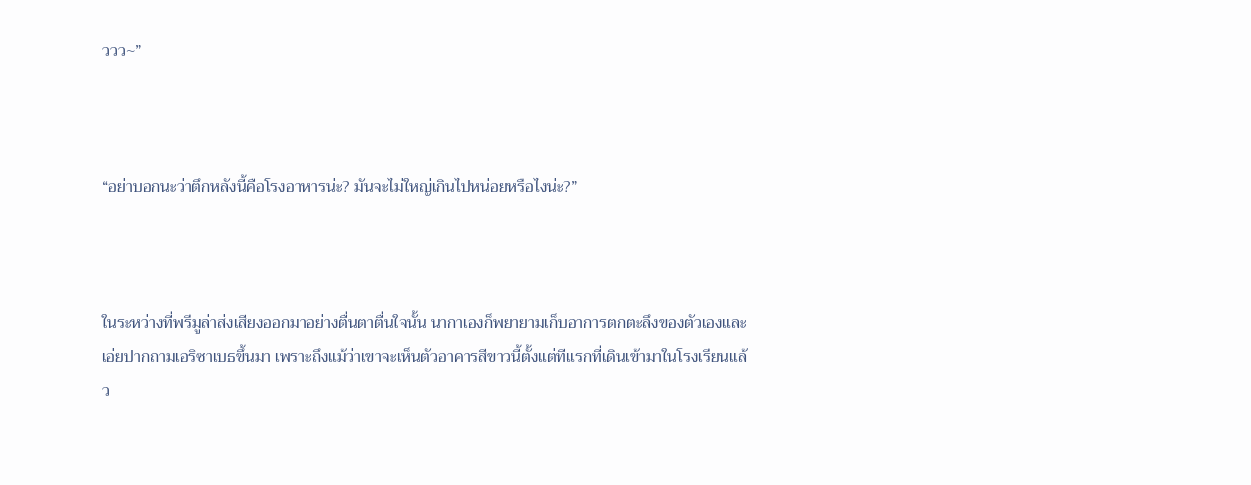ววว~”



“อย่าบอกนะว่าตึกหลังนี้คือโรงอาหารน่ะ? มันจะไม่ใหญ่เกินไปหน่อยหรือไงน่ะ?”



ในระหว่างที่พรีมูล่าส่งเสียงออกมาอย่างตื่นตาตื่นใจนั้น นากาเองก็พยายามเก็บอาการตกตะลึงของตัวเองและเอ่ยปากถามเอริซาเบธขึ้นมา เพราะถึงแม้ว่าเขาจะเห็นตัวอาคารสีขาวนี้ตั้งแต่ทีแรกที่เดินเข้ามาในโรงเรียนแล้ว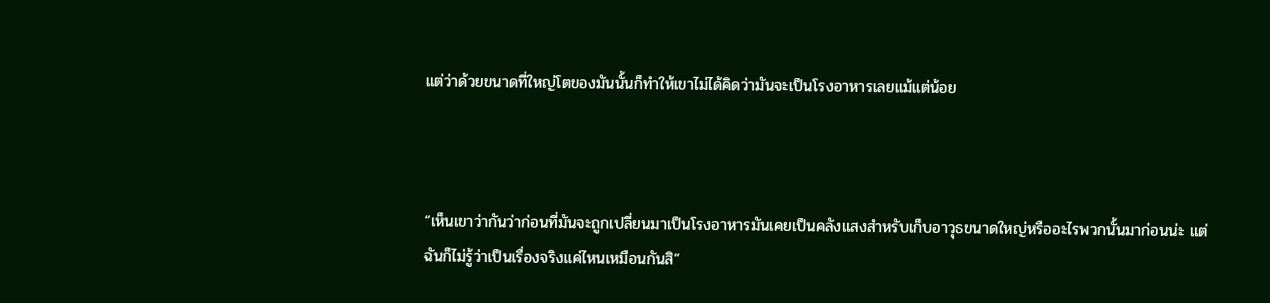แต่ว่าด้วยขนาดที่ใหญ่โตของมันนั้นก็ทำให้เขาไม่ได้คิดว่ามันจะเป็นโรงอาหารเลยแม้แต่น้อย



“เห็นเขาว่ากันว่าก่อนที่มันจะถูกเปลี่ยนมาเป็นโรงอาหารมันเคยเป็นคลังแสงสำหรับเก็บอาวุธขนาดใหญ่หรืออะไรพวกนั้นมาก่อนน่ะ แต่ฉันก็ไม่รู้ว่าเป็นเรื่องจริงแค่ไหนเหมือนกันสิ”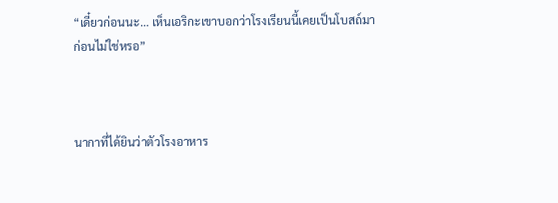“เดี๋ยวก่อนนะ… เห็นเอริกะเขาบอกว่าโรงเรียนนี้เคยเป็นโบสถ์มาก่อนไม่ใช่หรอ”



นากาที่ได้ยินว่าตัวโรงอาหาร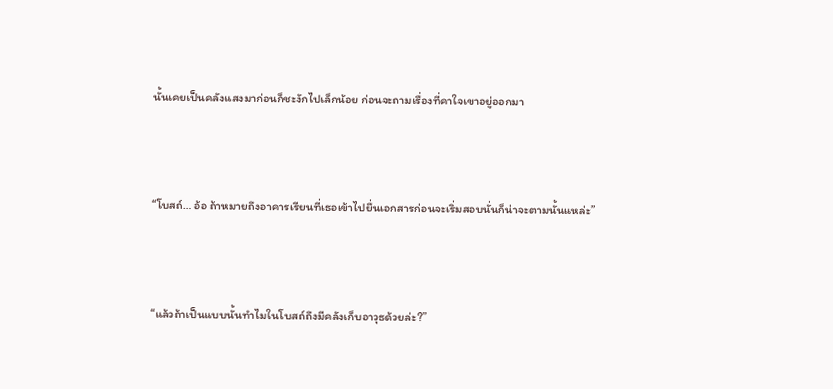นั้นเคยเป็นคลังแสงมาก่อนก็ชะงักไปเล็กน้อย ก่อนจะถามเรื่องที่คาใจเขาอยู่ออกมา



“โบสถ์… อ้อ ถ้าหมายถึงอาคารเรียนที่เธอเข้าไปยื่นเอกสารก่อนจะเริ่มสอบนั่นก็น่าจะตามนั้นแหล่ะ”



“แล้วถ้าเป็นแบบนั้นทำไมในโบสถ์ถึงมีคลังเก็บอาวุธด้วยล่ะ?”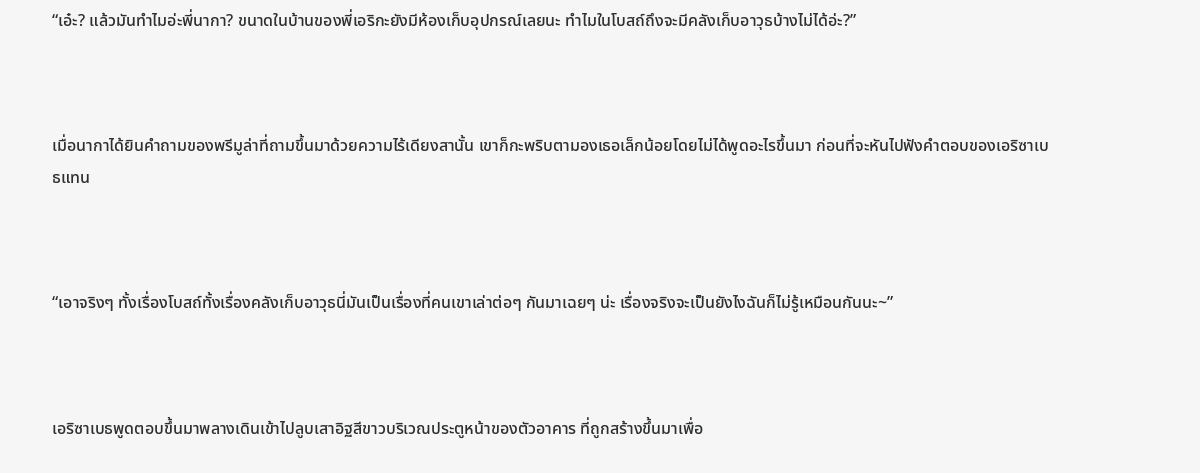“เอ๋ะ? แล้วมันทำไมอ่ะพี่นากา? ขนาดในบ้านของพี่เอริกะยังมีห้องเก็บอุปกรณ์เลยนะ ทำไมในโบสถ์ถึงจะมีคลังเก็บอาวุธบ้างไม่ได้อ่ะ?”



เมื่อนากาได้ยินคำถามของพรีมูล่าที่ถามขึ้นมาด้วยความไร้เดียงสานั้น เขาก็กะพริบตามองเธอเล็กน้อยโดยไม่ได้พูดอะไรขึ้นมา ก่อนที่จะหันไปฟังคำตอบของเอริซาเบธแทน



“เอาจริงๆ ทั้งเรื่องโบสถ์ทั้งเรื่องคลังเก็บอาวุธนี่มันเป็นเรื่องที่คนเขาเล่าต่อๆ กันมาเฉยๆ น่ะ เรื่องจริงจะเป็นยังไงฉันก็ไม่รู้เหมือนกันนะ~”



เอริซาเบธพูดตอบขึ้นมาพลางเดินเข้าไปลูบเสาอิฐสีขาวบริเวณประตูหน้าของตัวอาคาร ที่ถูกสร้างขึ้นมาเพื่อ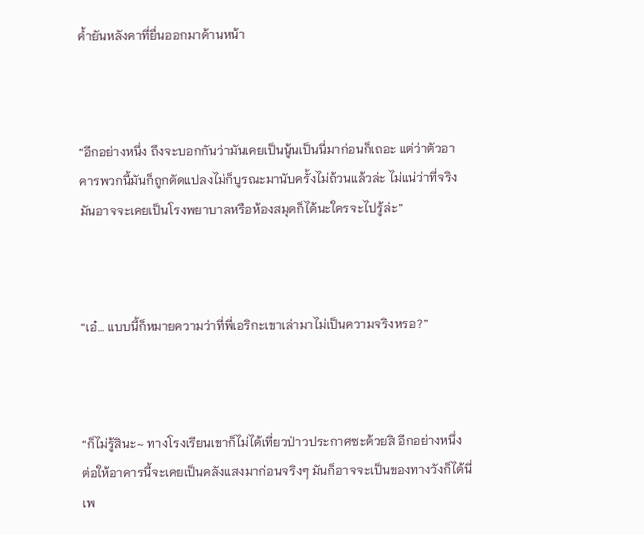ค้ำยันหลังคาที่ยื่นออกมาด้านหน้า



“อีกอย่างหนึ่ง ถึงจะบอกกันว่ามันเคยเป็นนู้นเป็นนี่มาก่อนก็เถอะ แต่ว่าตัวอาคารพวกนี้มันก็ถูกดัดแปลงไม่ก็บูรณะมานับครั้งไม่ถ้วนแล้วล่ะ ไม่แน่ว่าที่จริงมันอาจจะเคยเป็นโรงพยาบาลหรือห้องสมุดก็ได้นะใครจะไปรู้ล่ะ”



“เอ๋… แบบนี้ก็หมายความว่าที่พี่เอริกะเขาเล่ามาไม่เป็นความจริงหรอ?”



“ก็ไม่รู้สินะ~ ทางโรงเรียนเขาก็ไม่ได้เที่ยวป่าวประกาศซะด้วยสิ อีกอย่างหนึ่ง ต่อให้อาคารนี้จะเคยเป็นคลังแสงมาก่อนจริงๆ มันก็อาจจะเป็นของทางวังก็ได้นี่ เพ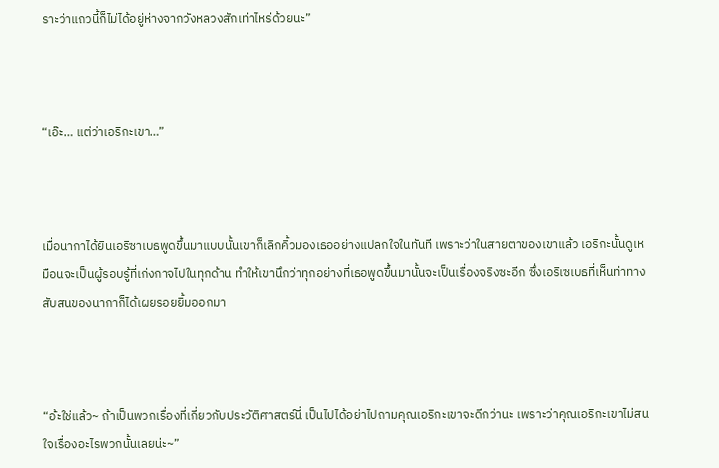ราะว่าแถวนี้ก็ไม่ได้อยู่ห่างจากวังหลวงสักเท่าไหร่ด้วยนะ”



“เอ๊ะ… แต่ว่าเอริกะเขา…”



เมื่อนากาได้ยินเอริซาเบธพูดขึ้นมาแบบนั้นเขาก็เลิกคิ้วมองเธออย่างแปลกใจในทันที เพราะว่าในสายตาของเขาแล้ว เอริกะนั้นดูเหมือนจะเป็นผู้รอบรู้ที่เก่งกาจไปในทุกด้าน ทำให้เขานึกว่าทุกอย่างที่เธอพูดขึ้นมานั้นจะเป็นเรื่องจริงซะอีก ซึ่งเอริเซเบธที่เห็นท่าทางสับสนของนากาก็ได้เผยรอยยิ้มออกมา



“อ้ะใช่แล้ว~ ถ้าเป็นพวกเรื่องที่เกี่ยวกับประวัติศาสตร์นี่ เป็นไปได้อย่าไปถามคุณเอริกะเขาจะดีกว่านะ เพราะว่าคุณเอริกะเขาไม่สนใจเรื่องอะไรพวกนั้นเลยน่ะ~”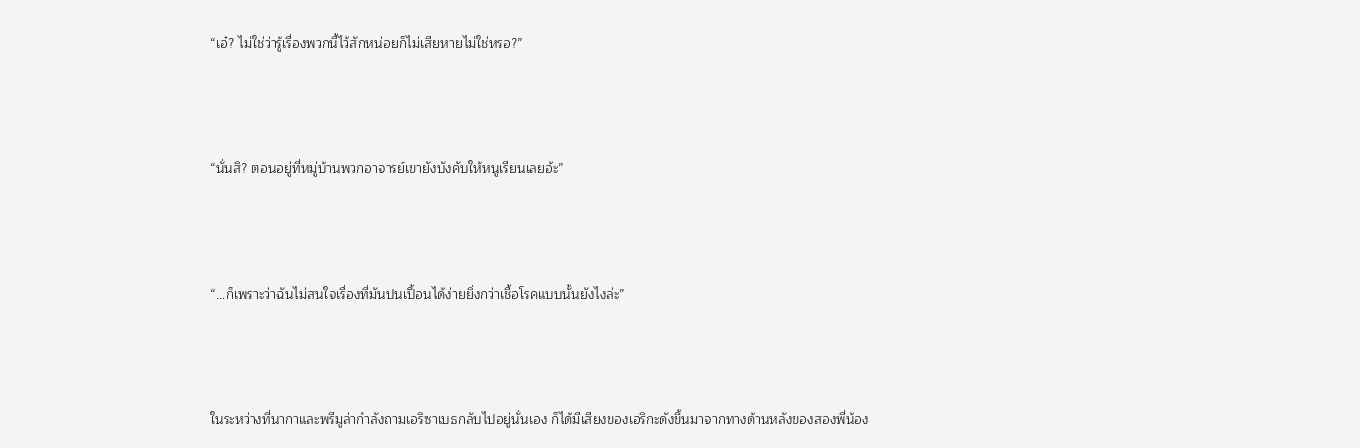“เอ๋? ไม่ใช่ว่ารู้เรื่องพวกนี้ไว้สักหน่อยก็ไม่เสียหายไม่ใช่หรอ?”



“นั่นสิ? ตอนอยู่ที่หมู่บ้านพวกอาจารย์เขายังบังคับให้หนูเรียนเลยอ้ะ”



“…ก็เพราะว่าฉันไม่สนใจเรื่องที่มันปนเปื้อนได้ง่ายยิ่งกว่าเชื้อโรคแบบนั้นยังไงล่ะ”



ในระหว่างที่นากาและพรีมูล่ากำลังถามเอริซาเบธกลับไปอยู่นั่นเอง ก็ได้มีเสียงของเอริกะดังขึ้นมาจากทางด้านหลังของสองพี่น้อง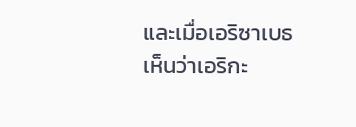และเมื่อเอริซาเบธเห็นว่าเอริกะ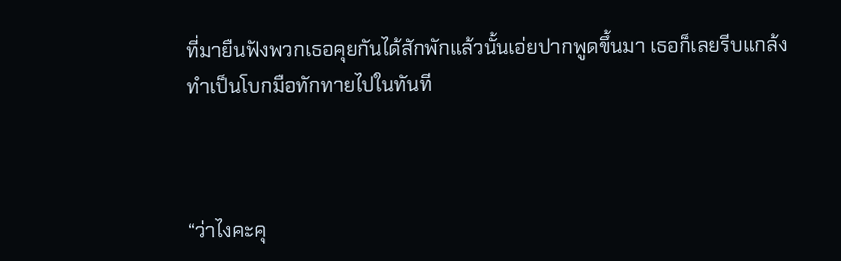ที่มายืนฟังพวกเธอคุยกันได้สักพักแล้วนั้นเอ่ยปากพูดขึ้นมา เธอก็เลยรีบแกล้งทำเป็นโบกมือทักทายไปในทันที



“ว่าไงคะคุ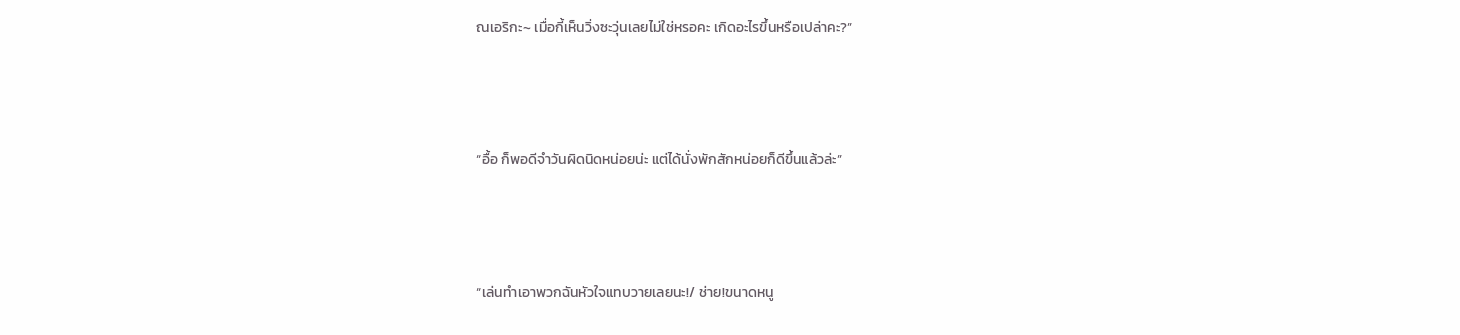ณเอริกะ~ เมื่อกี้เห็นวิ่งซะวุ่นเลยไม่ใช่หรอคะ เกิดอะไรขึ้นหรือเปล่าคะ?”



“อื้อ ก็พอดีจำวันผิดนิดหน่อยน่ะ แต่ได้นั่งพักสักหน่อยก็ดีขึ้นแล้วล่ะ”



“เล่นทำเอาพวกฉันหัวใจแทบวายเลยนะ!/ ช่าย!ขนาดหนู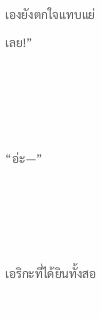เองยังตกใจแทบแย่เลย!”



“อ่ะ—”



เอริกะที่ได้ยินทั้งสอ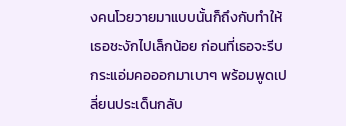งคนโวยวายมาแบบนั้นก็ถึงกับทำให้เธอชะงักไปเล็กน้อย ก่อนที่เธอจะรีบกระแอ่มคอออกมาเบาๆ พร้อมพูดเปลี่ยนประเด็นกลับ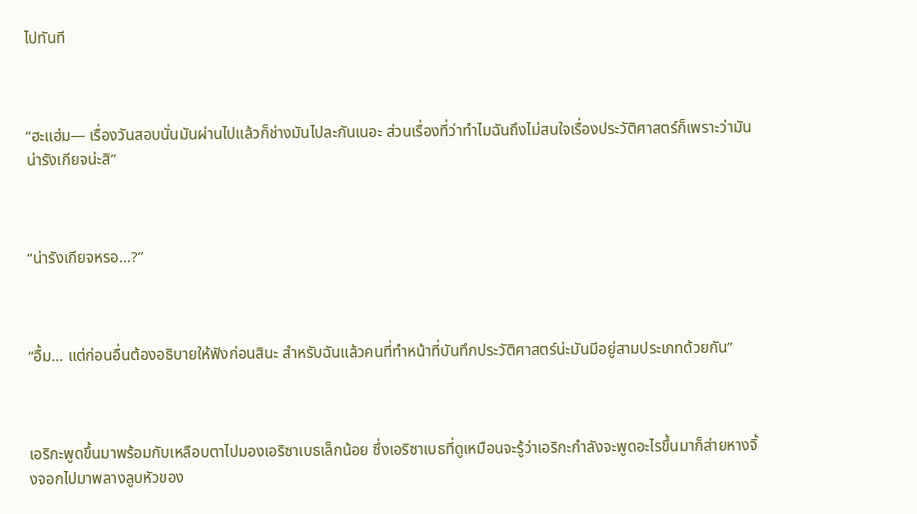ไปทันที



“ฮะแฮ่ม— เรื่องวันสอบนั่นมันผ่านไปแล้วก็ช่างมันไปละกันเนอะ ส่วนเรื่องที่ว่าทำไมฉันถึงไม่สนใจเรื่องประวัติศาสตร์ก็เพราะว่ามันน่ารังเกียจน่ะสิ”



“น่ารังเกียจหรอ…?”



“อื้ม… แต่ก่อนอื่นต้องอธิบายให้ฟังก่อนสินะ สำหรับฉันแล้วคนที่ทำหน้าที่บันทึกประวัติศาสตร์น่ะมันมีอยู่สามประเภทด้วยกัน”



เอริกะพูดขึ้นมาพร้อมกับเหลือบตาไปมองเอริซาเบธเล็กน้อย ซึ่งเอริซาเบธที่ดูเหมือนจะรู้ว่าเอริกะกำลังจะพูดอะไรขึ้นมาก็ส่ายหางจิ้งจอกไปมาพลางลูบหัวของ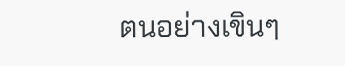ตนอย่างเขินๆ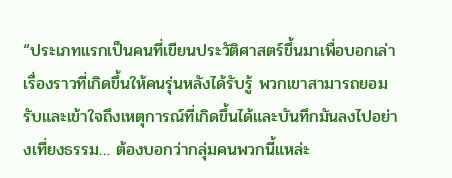“ประเภทแรกเป็นคนที่เขียนประวัติศาสตร์ขึ้นมาเพื่อบอกเล่าเรื่องราวที่เกิดขึ้นให้คนรุ่นหลังได้รับรู้ พวกเขาสามารถยอมรับและเข้าใจถึงเหตุการณ์ที่เกิดขึ้นได้และบันทึกมันลงไปอย่างเที่ยงธรรม… ต้องบอกว่ากลุ่มคนพวกนี้แหล่ะ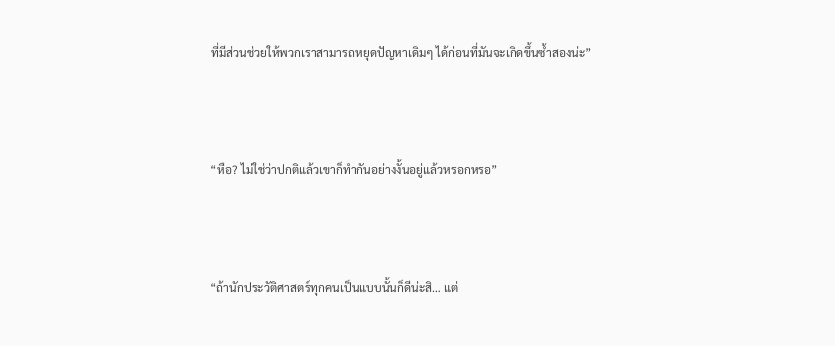ที่มีส่วนช่วยให้พวกเราสามารถหยุดปัญหาเดิมๆ ได้ก่อนที่มันจะเกิดขึ้นซ้ำสองน่ะ”



“หือ? ไม่ใช่ว่าปกติแล้วเขาก็ทำกันอย่างงั้นอยู่แล้วหรอกหรอ”



“ถ้านักประวัติศาสตร์ทุกคนเป็นแบบนั้นก็ดีน่ะสิ… แต่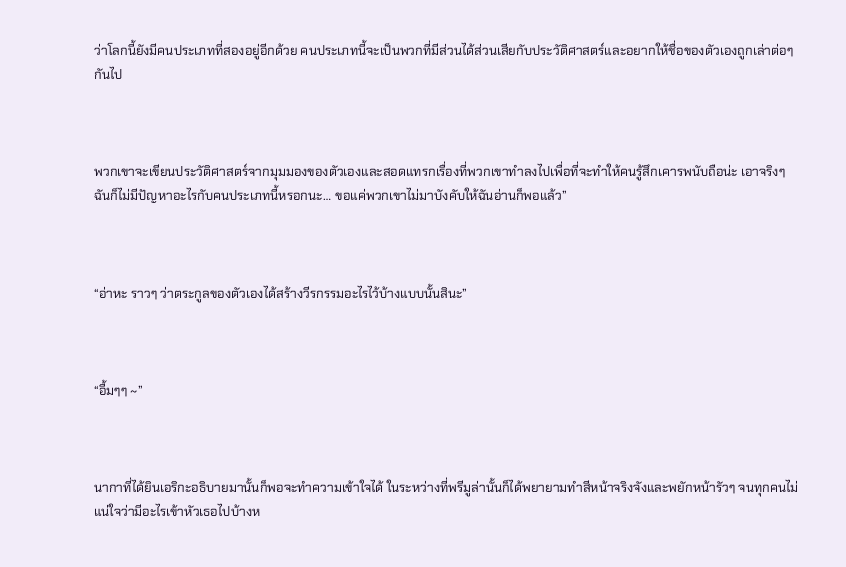ว่าโลกนี้ยังมีคนประเภทที่สองอยู่อีกด้วย คนประเภทนี้จะเป็นพวกที่มีส่วนได้ส่วนเสียกับประวัติศาสตร์และอยากให้ชื่อของตัวเองถูกเล่าต่อๆ กันไป



พวกเขาจะเขียนประวัติศาสตร์จากมุมมองของตัวเองและสอดแทรกเรื่องที่พวกเขาทำลงไปเพื่อที่จะทำให้คนรู้สึกเคารพนับถือน่ะ เอาจริงๆ ฉันก็ไม่มีปัญหาอะไรกับคนประเภทนี้หรอกนะ… ขอแค่พวกเขาไม่มาบังคับให้ฉันอ่านก็พอแล้ว”



“อ่าหะ ราวๆ ว่าตระกูลของตัวเองได้สร้างวีรกรรมอะไรไว้บ้างแบบนั้นสินะ”



“อื้มๆๆ ~”



นากาที่ได้ยินเอริกะอธิบายมานั้นก็พอจะทำความเข้าใจได้ ในระหว่างที่พรีมูล่านั้นก็ได้พยายามทำสีหน้าจริงจังและพยักหน้ารัวๆ จนทุกคนไม่แน่ใจว่ามีอะไรเข้าหัวเธอไปบ้างห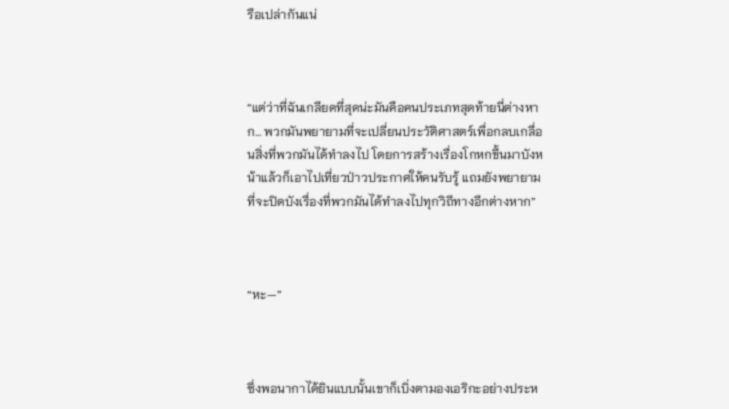รือเปล่ากันแน่



“แต่ว่าที่ฉันเกลียดที่สุดน่ะมันคือคนประเภทสุดท้ายนี่ต่างหาก… พวกมันพยายามที่จะเปลี่ยนประวัติศาสตร์เพื่อกลบเกลื่อนสิ่งที่พวกมันได้ทำลงไป โดยการสร้างเรื่องโกหกขึ้นมาบังหน้าแล้วก็เอาไปเที่ยวป่าวประกาศให้คนรับรู้ แถมยังพยายามที่จะปิดบังเรื่องที่พวกมันได้ทำลงไปทุกวิถีทางอีกต่างหาก”



“หะ—”



ซึ่งพอนากาได้ยินแบบนั้นเขาก็เบิ่งตามองเอริกะอย่างประห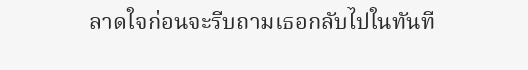ลาดใจก่อนจะรีบถามเธอกลับไปในทันที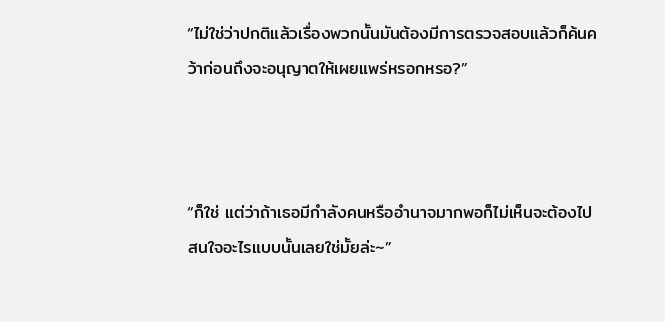“ไม่ใช่ว่าปกติแล้วเรื่องพวกนั้นมันต้องมีการตรวจสอบแล้วก็ค้นคว้าก่อนถึงจะอนุญาตให้เผยแพร่หรอกหรอ?”



“ก็ใช่ แต่ว่าถ้าเธอมีกำลังคนหรืออำนาจมากพอก็ไม่เห็นจะต้องไปสนใจอะไรแบบนั้นเลยใช่มั้ยล่ะ~”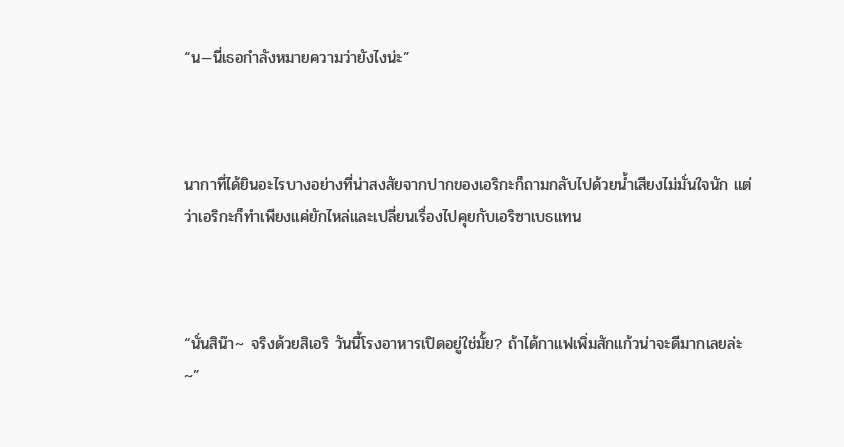“น—นี่เธอกำลังหมายความว่ายังไงน่ะ”



นากาที่ได้ยินอะไรบางอย่างที่น่าสงสัยจากปากของเอริกะก็ถามกลับไปด้วยน้ำเสียงไม่มั่นใจนัก แต่ว่าเอริกะก็ทำเพียงแค่ยักไหล่และเปลี่ยนเรื่องไปคุยกับเอริซาเบธแทน



“นั่นสิน๊า~ จริงด้วยสิเอริ วันนี้โรงอาหารเปิดอยู่ใช่มั้ย? ถ้าได้กาแฟเพิ่มสักแก้วน่าจะดีมากเลยล่ะ~”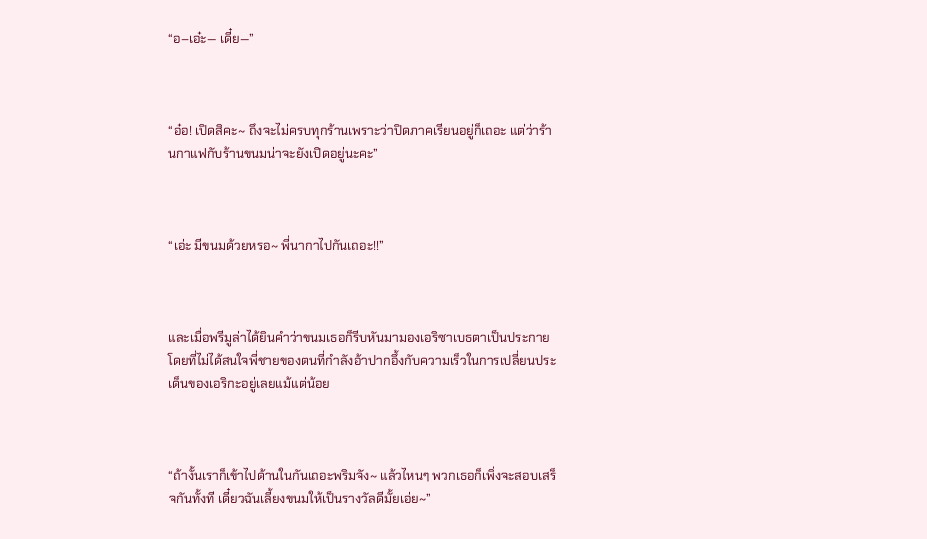“อ–เอ๋ะ— เดี๋ย—”



“อ๋อ! เปิดสิคะ~ ถึงจะไม่ครบทุกร้านเพราะว่าปิดภาคเรียนอยู่ก็เถอะ แต่ว่าร้านกาแฟกับร้านขนมน่าจะยังเปิดอยู่นะคะ”



“เอ่ะ มีขนมด้วยหรอ~ พี่นากาไปกันเถอะ!!”



และเมื่อพรีมูล่าได้ยินคำว่าขนมเธอก็รีบหันมามองเอริซาเบธตาเป็นประกาย โดยที่ไม่ได้สนใจพี่ชายของตนที่กำลังอ้าปากอึ้งกับความเร็วในการเปลี่ยนประเด็นของเอริกะอยู่เลยแม้แต่น้อย



“ถ้างั้นเราก็เข้าไปด้านในกันเถอะพริมจัง~ แล้วไหนๆ พวกเธอก็เพิ่งจะสอบเสร็จกันทั้งที เดี๋ยวฉันเลี้ยงขนมให้เป็นรางวัลดีมั้ยเอ่ย~”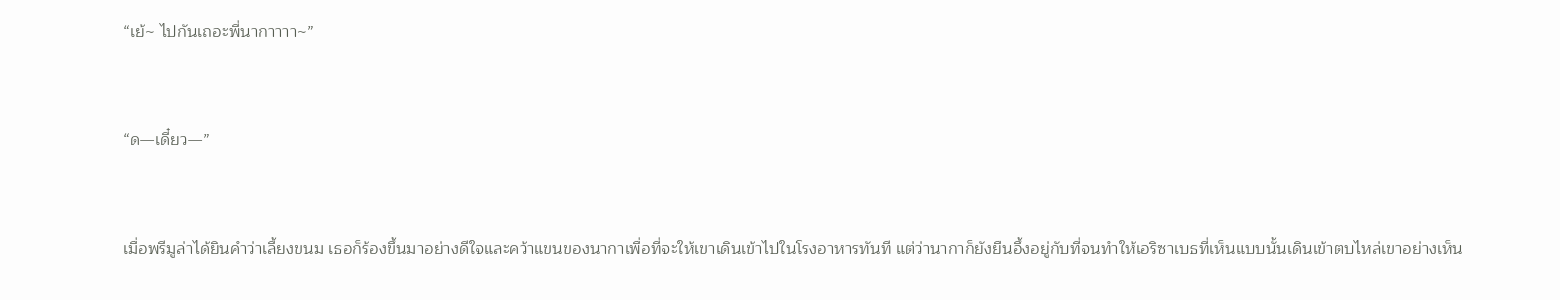“เย้~ ไปกันเถอะพี่นากาาาา~”



“ด—เดี๋ยว—”



เมื่อพรีมูล่าได้ยินคำว่าเลี้ยงขนม เธอก็ร้องขึ้นมาอย่างดีใจและคว้าแขนของนากาเพื่อที่จะให้เขาเดินเข้าไปในโรงอาหารทันที แต่ว่านากาก็ยังยืนอึ้งอยู่กับที่จนทำให้เอริซาเบธที่เห็นแบบนั้นเดินเข้าตบไหล่เขาอย่างเห็น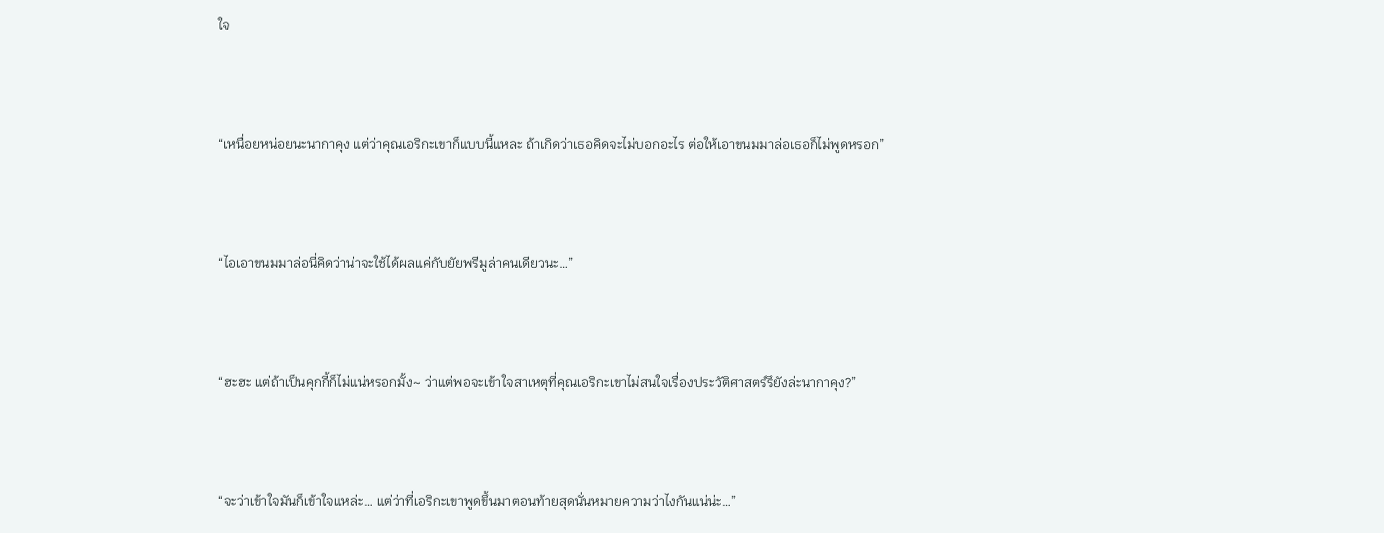ใจ



“เหนื่อยหน่อยนะนากาคุง แต่ว่าคุณเอริกะเขาก็แบบนี้แหละ ถ้าเกิดว่าเธอคิดจะไม่บอกอะไร ต่อให้เอาขนมมาล่อเธอก็ไม่พูดหรอก”



“ไอเอาขนมมาล่อนี่คิดว่าน่าจะใช้ได้ผลแค่กับยัยพรีมูล่าคนเดียวนะ…”



“ฮะฮะ แต่ถ้าเป็นคุกกี้ก็ไม่แน่หรอกมั้ง~ ว่าแต่พอจะเข้าใจสาเหตุที่คุณเอริกะเขาไม่สนใจเรื่องประวัติศาสตร์รึยังล่ะนากาคุง?”



“จะว่าเข้าใจมันก็เข้าใจแหล่ะ… แต่ว่าที่เอริกะเขาพูดขึ้นมาตอนท้ายสุดนั่นหมายความว่าไงกันแน่น่ะ…”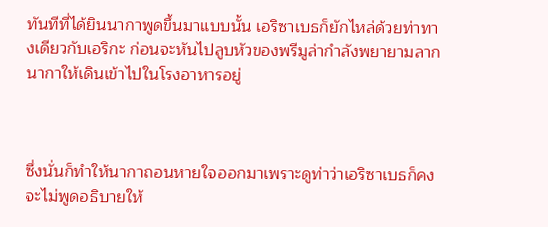ทันทีที่ได้ยินนากาพูดขึ้นมาแบบนั้น เอริซาเบธก็ยักไหล่ด้วยท่าทางเดียวกับเอริกะ ก่อนจะหันไปลูบหัวของพรีมูล่ากำลังพยายามลากนากาให้เดินเข้าไปในโรงอาหารอยู่



ซึ่งนั่นก็ทำให้นากาถอนหายใจออกมาเพราะดูท่าว่าเอริซาเบธก็คงจะไม่พูดอธิบายให้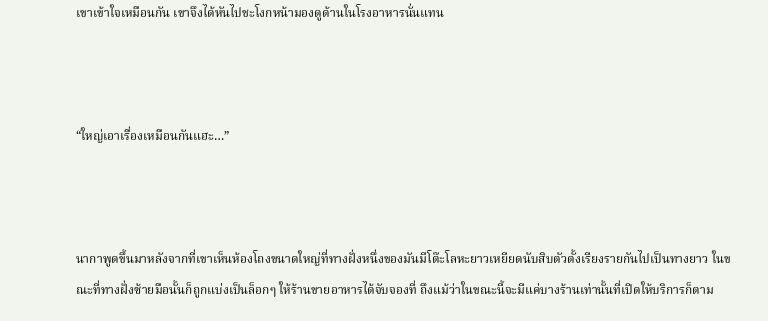เขาเข้าใจเหมือนกัน เขาจึงได้หันไปชะโงกหน้ามองดูด้านในโรงอาหารนั่นแทน



“ใหญ่เอาเรื่องเหมือนกันแฮะ…”



นากาพูดขึ้นมาหลังจากที่เขาเห็นห้องโถงขนาดใหญ่ที่ทางฝั่งหนึ่งของมันมีโต๊ะโลหะยาวเหยียดนับสิบตัวตั้งเรียงรายกันไปเป็นทางยาว ในขณะที่ทางฝั่งซ้ายมือนั้นก็ถูกแบ่งเป็นล็อกๆ ให้ร้านขายอาหารได้จับจองที่ ถึงแม้ว่าในขณะนี้จะมีแค่บางร้านเท่านั้นที่เปิดให้บริการก็ตาม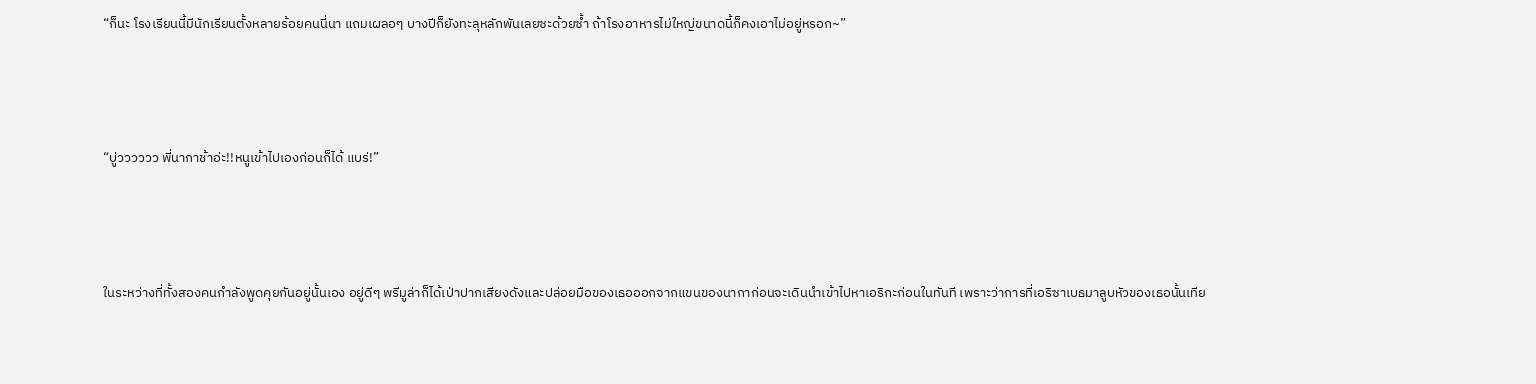“ก็นะ โรงเรียนนี้มีนักเรียนตั้งหลายร้อยคนนี่นา แถมเผลอๆ บางปีก็ยังทะลุหลักพันเลยซะด้วยซ้ำ ถ้าโรงอาหารไม่ใหญ่ขนาดนี้ก็คงเอาไม่อยู่หรอก~”



“บู่วววววว พี่นากาช้าอ่ะ!!หนูเข้าไปเองก่อนก็ได้ แบร่!”



ในระหว่างที่ทั้งสองคนกำลังพูดคุยกันอยู่นั้นเอง อยู่ดีๆ พรีมูล่าก็ได้เป่าปากเสียงดังและปล่อยมือของเธอออกจากแขนของนากาก่อนจะเดินนำเข้าไปหาเอริกะก่อนในทันที เพราะว่าการที่เอริซาเบธมาลูบหัวของเธอนั้นเทีย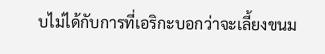บไม่ได้กับการที่เอริกะบอกว่าจะเลี้ยงขนม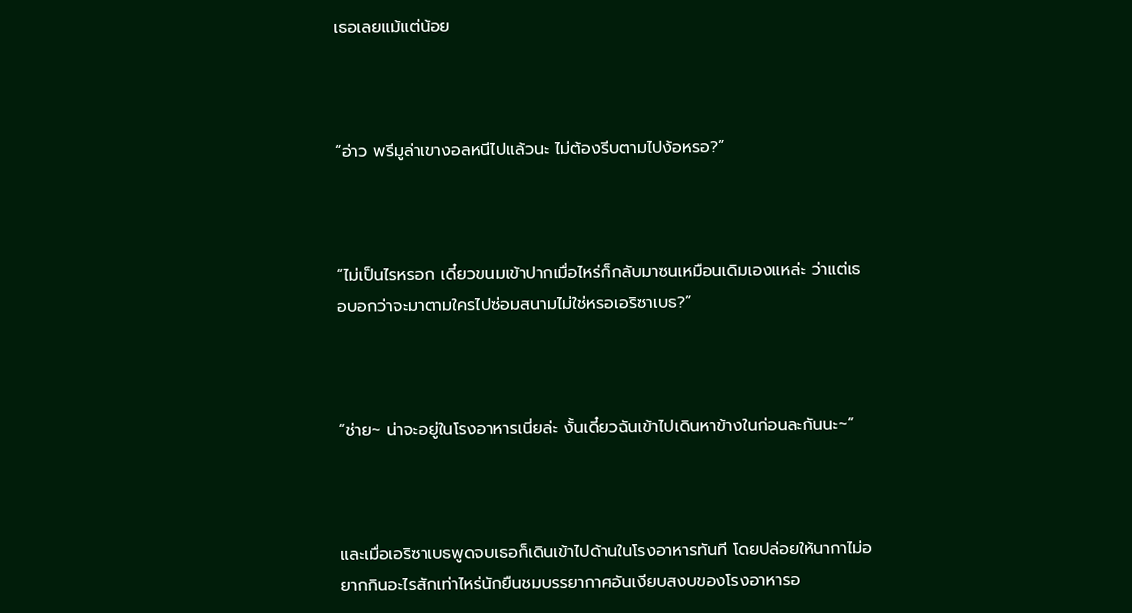เธอเลยแม้แต่น้อย



“อ่าว พรีมูล่าเขางอลหนีไปแล้วนะ ไม่ต้องรีบตามไปง้อหรอ?”



“ไม่เป็นไรหรอก เดี๋ยวขนมเข้าปากเมื่อไหร่ก็กลับมาซนเหมือนเดิมเองแหล่ะ ว่าแต่เธอบอกว่าจะมาตามใครไปซ่อมสนามไม่ใช่หรอเอริซาเบธ?”



“ช่าย~ น่าจะอยู่ในโรงอาหารเนี่ยล่ะ งั้นเดี๋ยวฉันเข้าไปเดินหาข้างในก่อนละกันนะ~”



และเมื่อเอริซาเบธพูดจบเธอก็เดินเข้าไปด้านในโรงอาหารทันที โดยปล่อยให้นากาไม่อยากกินอะไรสักเท่าไหร่นักยืนชมบรรยากาศอันเงียบสงบของโรงอาหารอ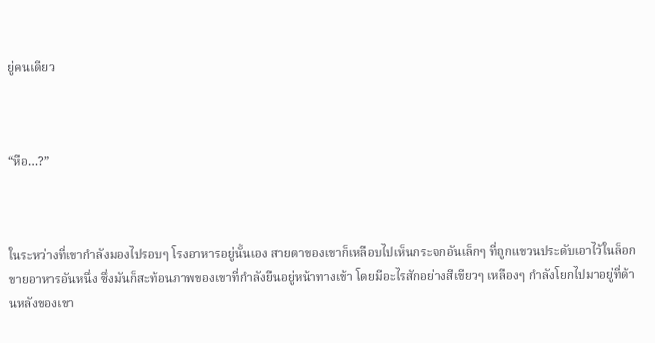ยู่คนเดียว



“หือ…?”



ในระหว่างที่เขากำลังมองไปรอบๆ โรงอาหารอยู่นั้นเอง สายตาของเขาก็เหลือบไปเห็นกระจกอันเล็กๆ ที่ถูกแขวนประดับเอาไว้ในล็อกขายอาหารอันหนึ่ง ซึ่งมันก็สะท้อนภาพของเขาที่กำลังยืนอยู่หน้าทางเข้า โดยมีอะไรสักอย่างสีเขียวๆ เหลืองๆ กำลังโยกไปมาอยู่ที่ด้านหลังของเขา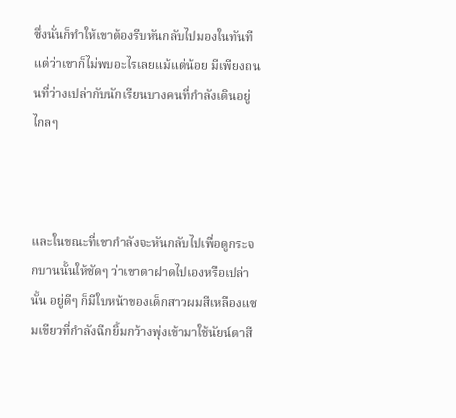ซึ่งนั่นก็ทำให้เขาต้องรีบหันกลับไปมองในทันที แต่ว่าเขาก็ไม่พบอะไรเลยแม้แต่น้อย มีเพียงถนนที่ว่างเปล่ากับนักเรียนบางคนที่กำลังเดินอยู่ไกลๆ



และในขณะที่เขากำลังจะหันกลับไปเพื่อดูกระจกบานนั้นให้ชัดๆ ว่าเขาตาฝาดไปเองหรือเปล่านั้น อยู่ดีๆ ก็มีใบหน้าของเด็กสาวผมสีเหลืองแซมเขียวที่กำลังฉีกยิ้มกว้างพุ่งเข้ามาใช้นัยน์ตาสี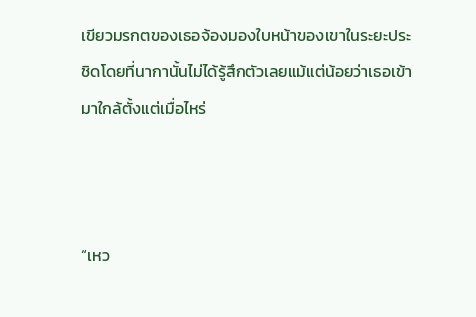เขียวมรกตของเธอจ้องมองใบหน้าของเขาในระยะประชิดโดยที่นากานั้นไม่ได้รู้สึกตัวเลยแม้แต่น้อยว่าเธอเข้ามาใกล้ตั้งแต่เมื่อไหร่



“เหว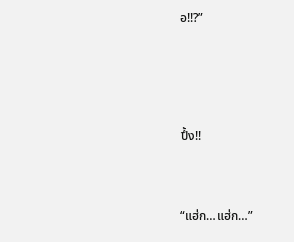อ!!?”





ปึ้ง!!



“แฮ่ก…แฮ่ก…”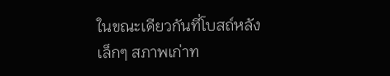ในขณะเดียวกันที่โบสถ์หลังเล็กๆ สภาพเก่าท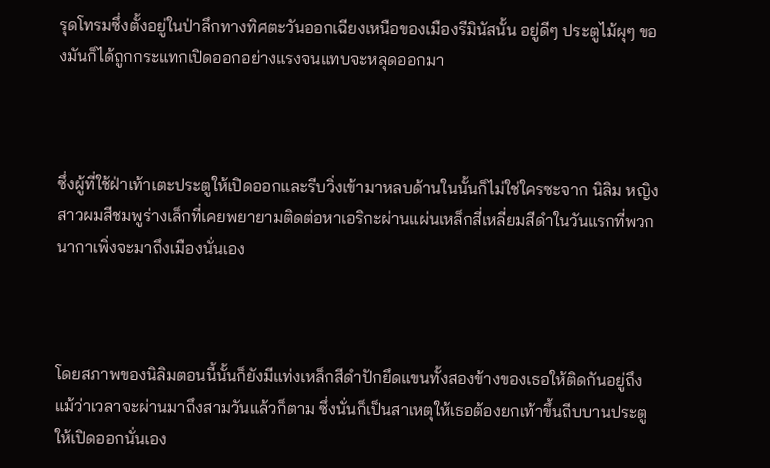รุดโทรมซึ่งตั้งอยู่ในป่าลึกทางทิศตะวันออกเฉียงเหนือของเมืองรีมินัสนั้น อยู่ดีๆ ประตูไม้ผุๆ ของมันก็ได้ถูกกระแทกเปิดออกอย่างแรงจนแทบจะหลุดออกมา



ซึ่งผู้ที่ใช้ฝ่าเท้าเตะประตูให้เปิดออกและรีบวิ่งเข้ามาหลบด้านในนั้นก็ไม่ใช่ใครซะจาก นิลิม หญิงสาวผมสีชมพูร่างเล็กที่เคยพยายามติดต่อหาเอริกะผ่านแผ่นเหล็กสี่เหลี่ยมสีดำในวันแรกที่พวกนากาเพิ่งจะมาถึงเมืองนั่นเอง



โดยสภาพของนิลิมตอนนี้นั้นก็ยังมีแท่งเหล็กสีดำปักยึดแขนทั้งสองข้างของเธอให้ติดกันอยู่ถึงแม้ว่าเวลาจะผ่านมาถึงสามวันแล้วก็ตาม ซึ่งนั่นก็เป็นสาเหตุให้เธอต้องยกเท้าขึ้นถีบบานประตูให้เปิดออกนั่นเอง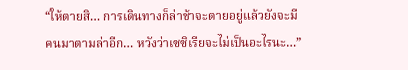“ให้ตายสิ… การเดินทางก็ล่าช้าจะตายอยู่แล้วยังจะมีคนมาตามล่าอีก… หวังว่าเซซิเรียจะไม่เป็นอะไรนะ…”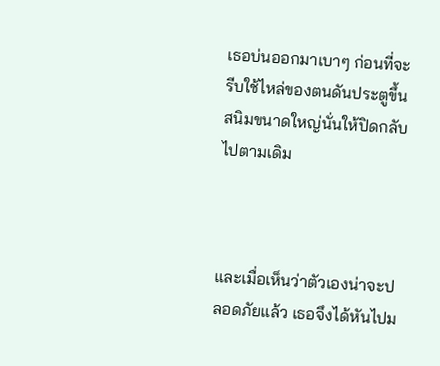เธอบ่นออกมาเบาๆ ก่อนที่จะรีบใช้ไหล่ของตนดันประตูขึ้นสนิมขนาดใหญ่นั่นให้ปิดกลับไปตามเดิม



และเมื่อเห็นว่าตัวเองน่าจะปลอดภัยแล้ว เธอจึงได้หันไปม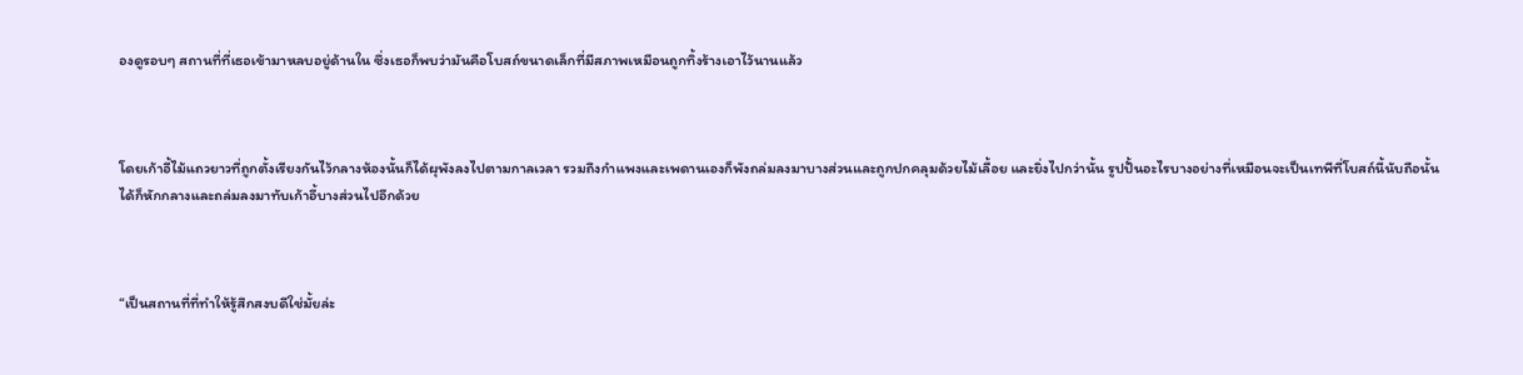องดูรอบๆ สถานที่ที่เธอเข้ามาหลบอยู่ด้านใน ซึ่งเธอก็พบว่ามันคือโบสถ์ขนาดเล็กที่มีสภาพเหมือนถูกทิ้งร้างเอาไว้นานแล้ว



โดยเก้าอี้ไม้แถวยาวที่ถูกตั้งเรียงกันไว้กลางห้องนั้นก็ได้ผุพังลงไปตามกาลเวลา รวมถึงกำแพงและเพดานเองก็พังถล่มลงมาบางส่วนและถูกปกคลุมด้วยไม้เลื้อย และยิ่งไปกว่านั้น รูปปั้นอะไรบางอย่างที่เหมือนจะเป็นเทพีที่โบสถ์นี้นับถือนั้นได้ก็หักกลางและถล่มลงมาทับเก้าอี้บางส่วนไปอีกด้วย



“เป็นสถานที่ที่ทำให้รู้สึกสงบดีใช่มั้ยล่ะ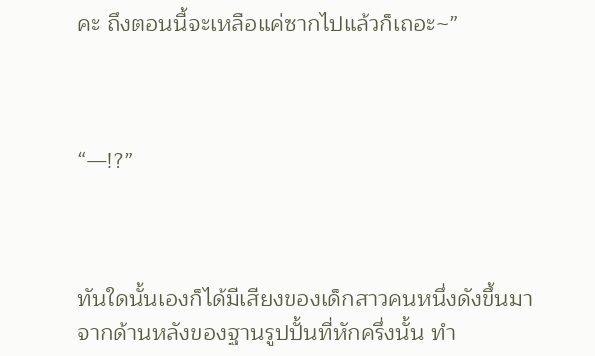คะ ถึงตอนนี้จะเหลือแค่ซากไปแล้วก็เถอะ~”



“—!?”



ทันใดนั้นเองก็ได้มีเสียงของเด็กสาวคนหนึ่งดังขึ้นมาจากด้านหลังของฐานรูปปั้นที่หักครึ่งนั้น ทำ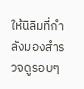ให้นิลิมที่กำลังมองสำรวจดูรอบๆ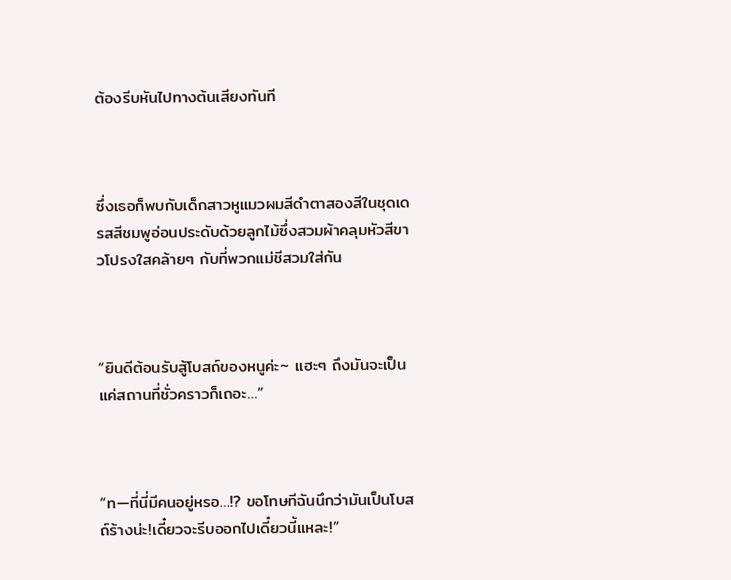ต้องรีบหันไปทางต้นเสียงทันที



ซึ่งเธอก็พบกับเด็กสาวหูแมวผมสีดำตาสองสีในชุดเดรสสีชมพูอ่อนประดับด้วยลูกไม้ซึ่งสวมผ้าคลุมหัวสีขาวโปรงใสคล้ายๆ กับที่พวกแม่ชีสวมใส่กัน



“ยินดีต้อนรับสู้โบสถ์ของหนูค่ะ~ แฮะๆ ถึงมันจะเป็นแค่สถานที่ชั่วคราวก็เถอะ…”



“ท—ที่นี่มีคนอยู่หรอ…!? ขอโทษทีฉันนึกว่ามันเป็นโบสถ์ร้างน่ะ!เดี๋ยวจะรีบออกไปเดี๋ยวนี้แหละ!”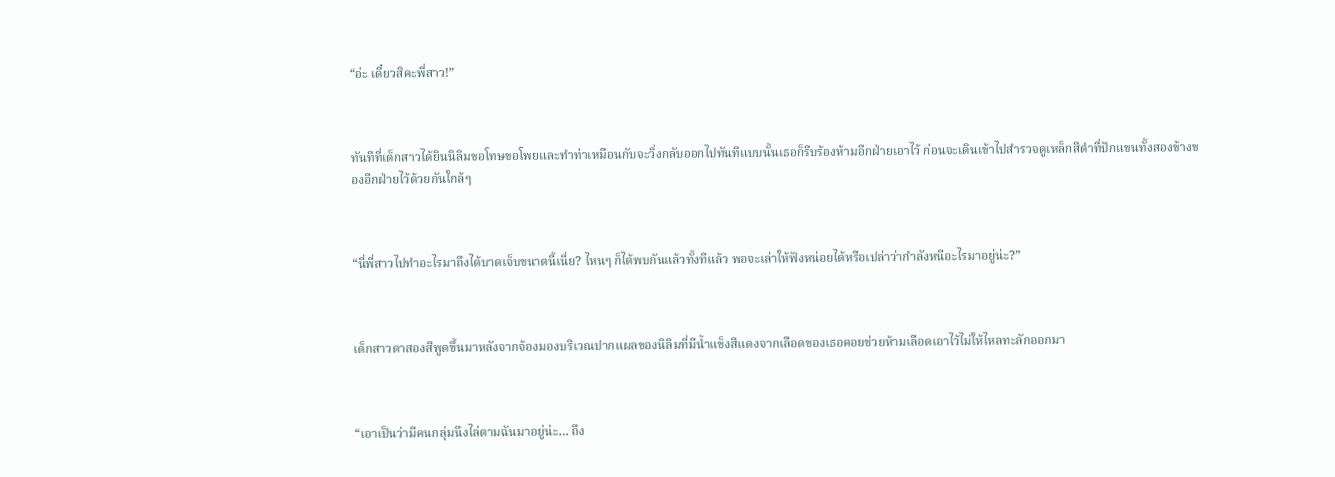“อ่ะ เดี๋ยวสิคะพี่สาว!”



ทันทีที่เด็กสาวได้ยินนิลิมขอโทษขอโพยและทำท่าเหมือนกับจะวิ่งกลับออกไปทันทีแบบนั้นเธอก็รีบร้องห้ามอีกฝ่ายเอาไว้ ก่อนจะเดินเข้าไปสำรวจดูเหล็กสีดำที่ปักแขนทั้งสองข้างของอีกฝ่ายไว้ด้วยกันใกล้ๆ



“นี่พี่สาวไปทำอะไรมาถึงได้บาดเจ็บขนาดนี้เนี่ย? ไหนๆ ก็ได้พบกันแล้วทั้งทีแล้ว พอจะเล่าให้ฟังหน่อยได้หรือเปล่าว่ากำลังหนีอะไรมาอยู่น่ะ?”



เด็กสาวตาสองสีพูดขึ้นมาหลังจากจ้องมองบริเวณปากแผลของนิลิมที่มีน้ำแข็งสีแดงจากเลือดของเธอคอยช่วยห้ามเลือดเอาไว้ไม่ให้ไหลทะลักออกมา



“เอาเป็นว่ามีคนกลุ่มนึงไล่ตามฉันมาอยู่น่ะ… ถึง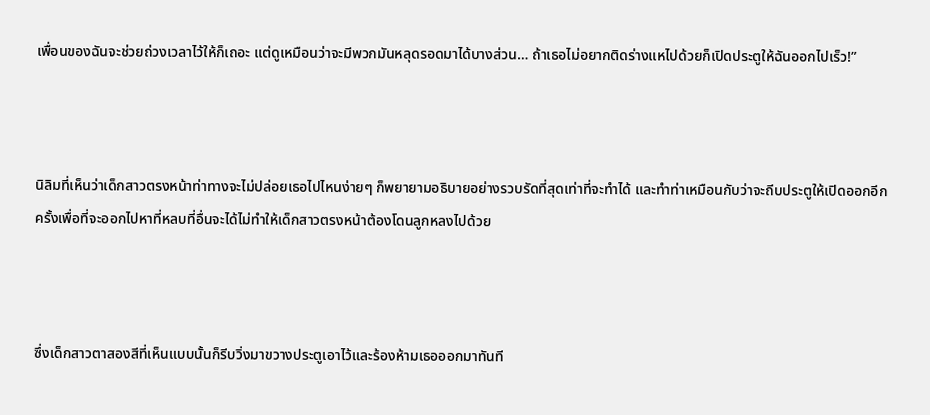เพื่อนของฉันจะช่วยถ่วงเวลาไว้ให้ก็เถอะ แต่ดูเหมือนว่าจะมีพวกมันหลุดรอดมาได้บางส่วน… ถ้าเธอไม่อยากติดร่างแหไปด้วยก็เปิดประตูให้ฉันออกไปเร็ว!”



นิลิมที่เห็นว่าเด็กสาวตรงหน้าท่าทางจะไม่ปล่อยเธอไปไหนง่ายๆ ก็พยายามอธิบายอย่างรวบรัดที่สุดเท่าที่จะทำได้ และทำท่าเหมือนกับว่าจะถีบประตูให้เปิดออกอีกครั้งเพื่อที่จะออกไปหาที่หลบที่อื่นจะได้ไม่ทำให้เด็กสาวตรงหน้าต้องโดนลูกหลงไปด้วย



ซึ่งเด็กสาวตาสองสีที่เห็นแบบนั้นก็รีบวิ่งมาขวางประตูเอาไว้และร้องห้ามเธอออกมาทันที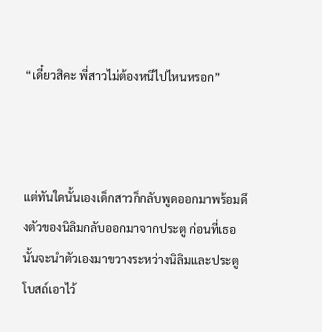“เดี๋ยวสิคะ พี่สาวไม่ต้องหนีไปไหนหรอก”



แต่ทันใดนั้นเองเด็กสาวก็กลับพูดออกมาพร้อมดึงตัวของนิลิมกลับออกมาจากประตู ก่อนที่เธอนั้นจะนำตัวเองมาขวางระหว่างนิลิมและประตูโบสถ์เอาไว้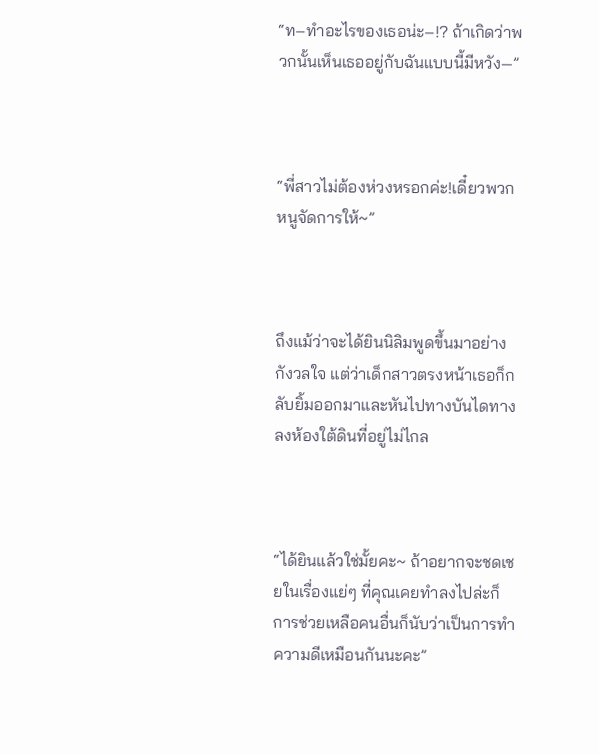“ท–ทำอะไรของเธอน่ะ–!? ถ้าเกิดว่าพวกนั้นเห็นเธออยู่กับฉันแบบนี้มีหวัง—”



“พี่สาวไม่ต้องห่วงหรอกค่ะ!เดี๋ยวพวกหนูจัดการให้~”



ถึงแม้ว่าจะได้ยินนิลิมพูดขึ้นมาอย่างกังวลใจ แต่ว่าเด็กสาวตรงหน้าเธอก็กลับยิ้มออกมาและหันไปทางบันไดทางลงห้องใต้ดินที่อยู่ไม่ไกล



“ได้ยินแล้วใช่มั้ยคะ~ ถ้าอยากจะชดเชยในเรื่องแย่ๆ ที่คุณเคยทำลงไปล่ะก็ การช่วยเหลือคนอื่นก็นับว่าเป็นการทำความดีเหมือนกันนะคะ”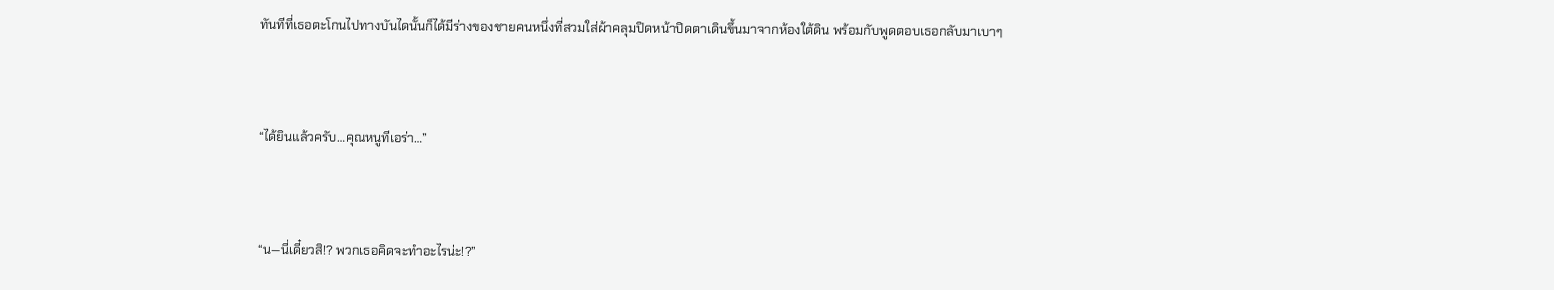ทันทีที่เธอตะโกนไปทางบันไดนั้นก็ได้มีร่างของชายคนหนึ่งที่สวมใส่ผ้าคลุมปิดหน้าปิดตาเดินขึ้นมาจากห้องใต้ดิน พร้อมกับพูดตอบเธอกลับมาเบาๆ



“ได้ยินแล้วครับ…คุณหนูทีเอร่า…”



“น—นี่เดี๋ยวสิ!? พวกเธอคิดจะทำอะไรน่ะ!?”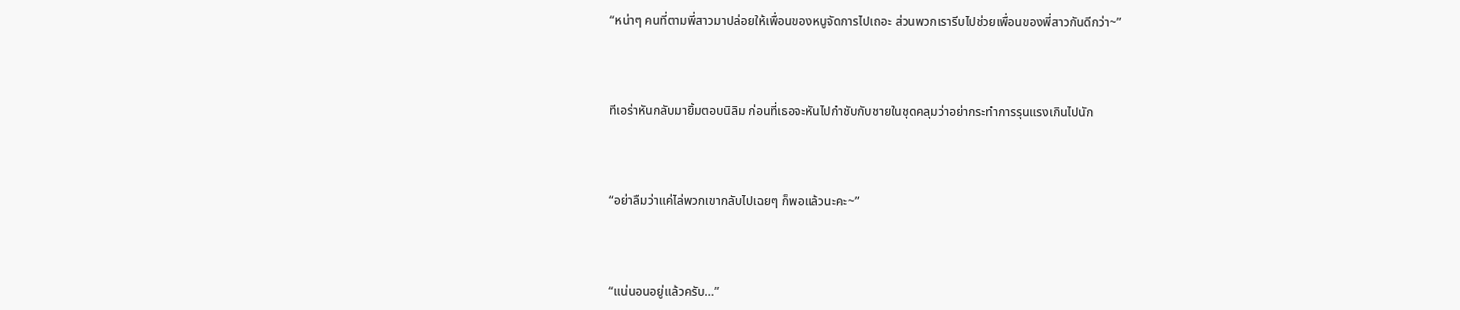“หน่าๆ คนที่ตามพี่สาวมาปล่อยให้เพื่อนของหนูจัดการไปเถอะ ส่วนพวกเรารีบไปช่วยเพื่อนของพี่สาวกันดีกว่า~”



ทีเอร่าหันกลับมายิ้มตอบนิลิม ก่อนที่เธอจะหันไปกำชับกับชายในชุดคลุมว่าอย่ากระทำการรุนแรงเกินไปนัก



“อย่าลืมว่าแค่ไล่พวกเขากลับไปเฉยๆ ก็พอแล้วนะคะ~”



“แน่นอนอยู่แล้วครับ…”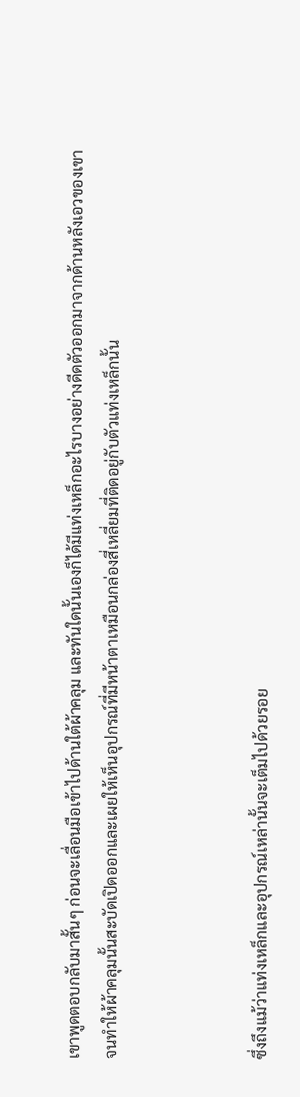เขาพูดตอบกลับมาสั้นๆ ก่อนจะเลื่อนมือเข้าไปด้านใต้ผ้าคลุม และทันใดนั้นเองก็ได้มีแท่งเหล็กอะไรบางอย่างดีดตัวออกมาจากด้านหลังเอวของเขาจนทำให้ผ้าคลุมนั้นสะบัดเปิดออกและเผยให้เห็นอุปกรณ์ที่มีหน้าตาเหมือนกล่องสี่เหลี่ยมที่ติดอยู่กับตัวแท่งเหล็กนั้น



ซึ่งถึงแม้ว่าแท่งเหล็กและอุปกรณ์เหล่านั้นจะเต็มไปด้วยรอย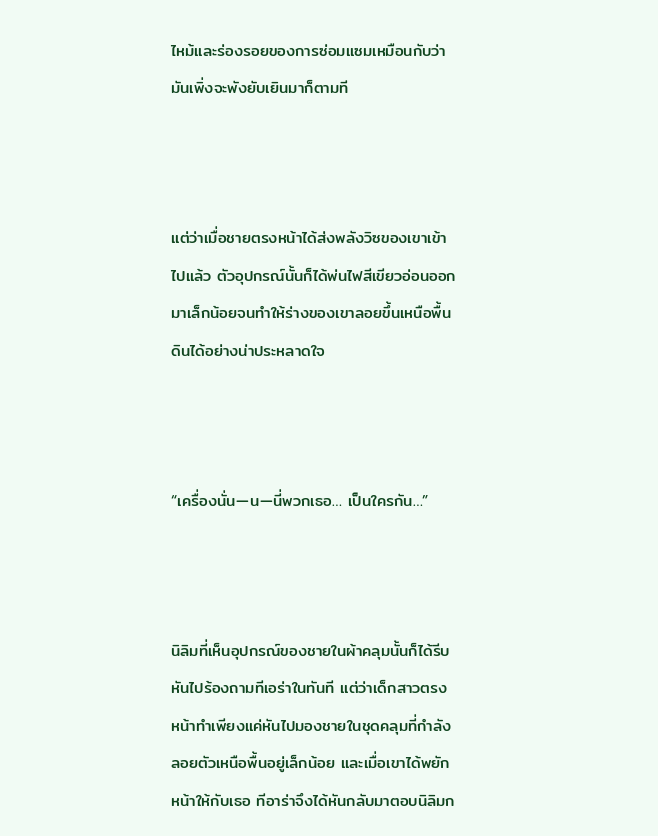ไหม้และร่องรอยของการซ่อมแซมเหมือนกับว่ามันเพิ่งจะพังยับเยินมาก็ตามที



แต่ว่าเมื่อชายตรงหน้าได้ส่งพลังวิซของเขาเข้าไปแล้ว ตัวอุปกรณ์นั้นก็ได้พ่นไฟสีเขียวอ่อนออกมาเล็กน้อยจนทำให้ร่างของเขาลอยขึ้นเหนือพื้นดินได้อย่างน่าประหลาดใจ



“เครื่องนั่น—น—นี่พวกเธอ… เป็นใครกัน…”



นิลิมที่เห็นอุปกรณ์ของชายในผ้าคลุมนั้นก็ได้รีบหันไปร้องถามทีเอร่าในทันที แต่ว่าเด็กสาวตรงหน้าทำเพียงแค่หันไปมองชายในชุดคลุมที่กำลังลอยตัวเหนือพื้นอยู่เล็กน้อย และเมื่อเขาได้พยักหน้าให้กับเธอ ทีอาร่าจึงได้หันกลับมาตอบนิลิมก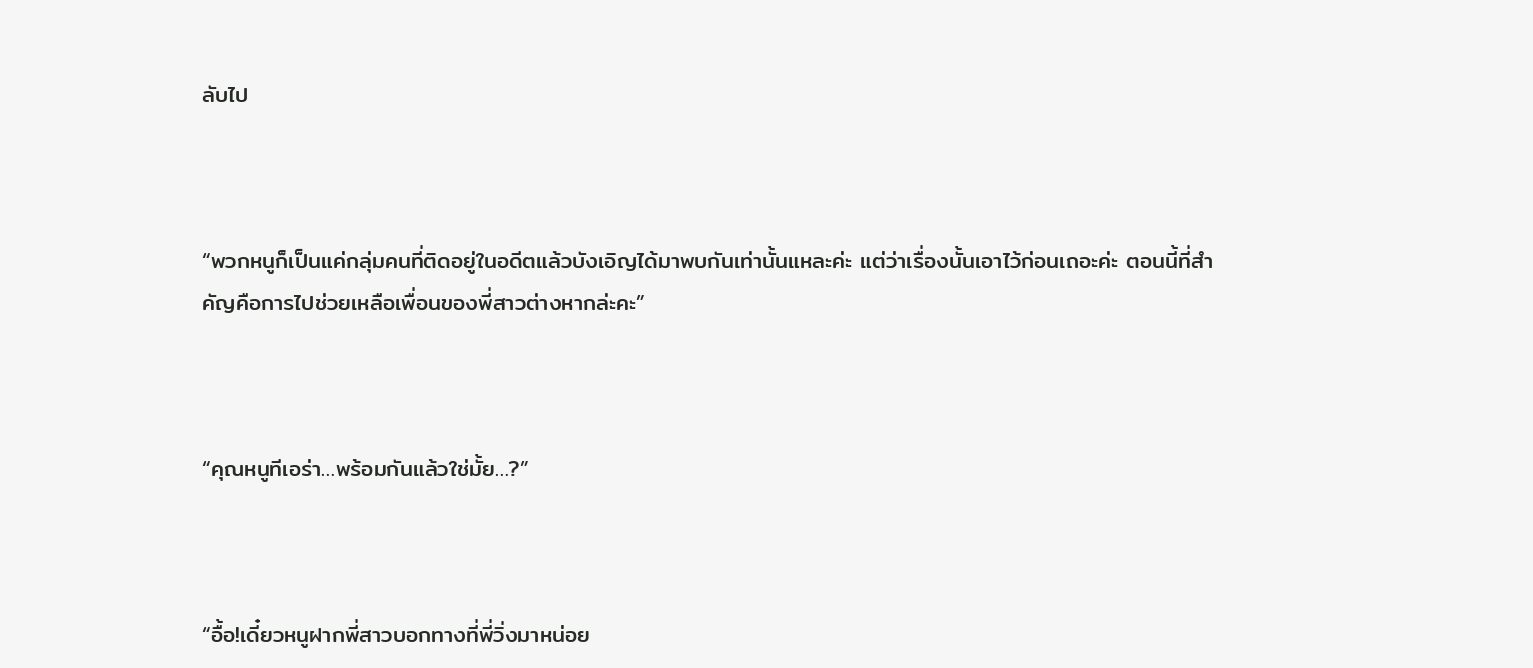ลับไป



“พวกหนูก็เป็นแค่กลุ่มคนที่ติดอยู่ในอดีตแล้วบังเอิญได้มาพบกันเท่านั้นแหละค่ะ แต่ว่าเรื่องนั้นเอาไว้ก่อนเถอะค่ะ ตอนนี้ที่สำคัญคือการไปช่วยเหลือเพื่อนของพี่สาวต่างหากล่ะคะ”



“คุณหนูทีเอร่า…พร้อมกันแล้วใช่มั้ย…?”



“อื้อ!เดี๋ยวหนูฝากพี่สาวบอกทางที่พี่วิ่งมาหน่อย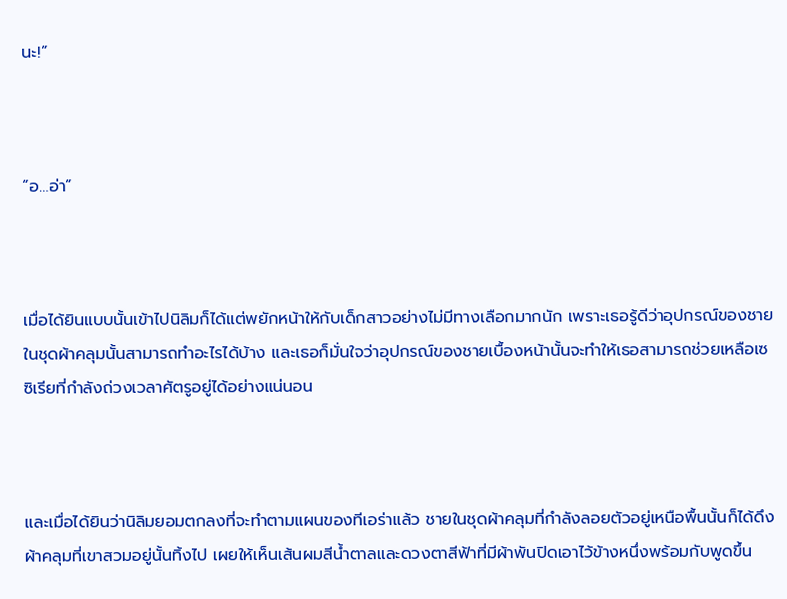นะ!”



“อ…อ่า”



เมื่อได้ยินแบบนั้นเข้าไปนิลิมก็ได้แต่พยักหน้าให้กับเด็กสาวอย่างไม่มีทางเลือกมากนัก เพราะเธอรู้ดีว่าอุปกรณ์ของชายในชุดผ้าคลุมนั้นสามารถทำอะไรได้บ้าง และเธอก็มั่นใจว่าอุปกรณ์ของชายเบื้องหน้านั้นจะทำให้เธอสามารถช่วยเหลือเซซิเรียที่กำลังถ่วงเวลาศัตรูอยู่ได้อย่างแน่นอน



และเมื่อได้ยินว่านิลิมยอมตกลงที่จะทำตามแผนของทีเอร่าแล้ว ชายในชุดผ้าคลุมที่กำลังลอยตัวอยู่เหนือพื้นนั้นก็ได้ดึงผ้าคลุมที่เขาสวมอยู่นั้นทิ้งไป เผยให้เห็นเส้นผมสีน้ำตาลและดวงตาสีฟ้าที่มีผ้าพันปิดเอาไว้ข้างหนึ่งพร้อมกับพูดขึ้น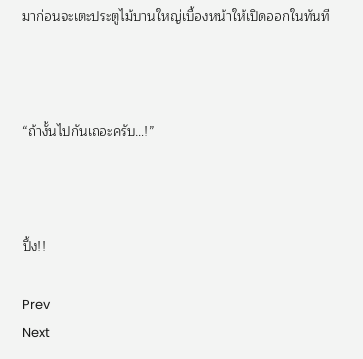มาก่อนจะเตะประตูไม้บานใหญ่เบื้องหน้าให้เปิดออกในทันที



“ถ้างั้นไปกันเถอะครับ…!”



ปึ้ง!!

Prev
Next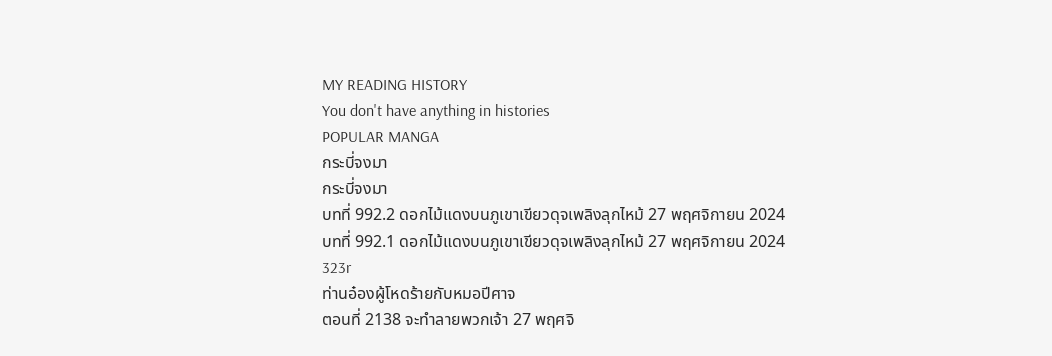MY READING HISTORY
You don't have anything in histories
POPULAR MANGA
กระบี่จงมา
กระบี่จงมา
บทที่ 992.2 ดอกไม้แดงบนภูเขาเขียวดุจเพลิงลุกไหม้ 27 พฤศจิกายน 2024
บทที่ 992.1 ดอกไม้แดงบนภูเขาเขียวดุจเพลิงลุกไหม้ 27 พฤศจิกายน 2024
323r
ท่านอ๋องผู้โหดร้ายกับหมอปีศาจ
ตอนที่ 2138 จะทำลายพวกเจ้า 27 พฤศจิ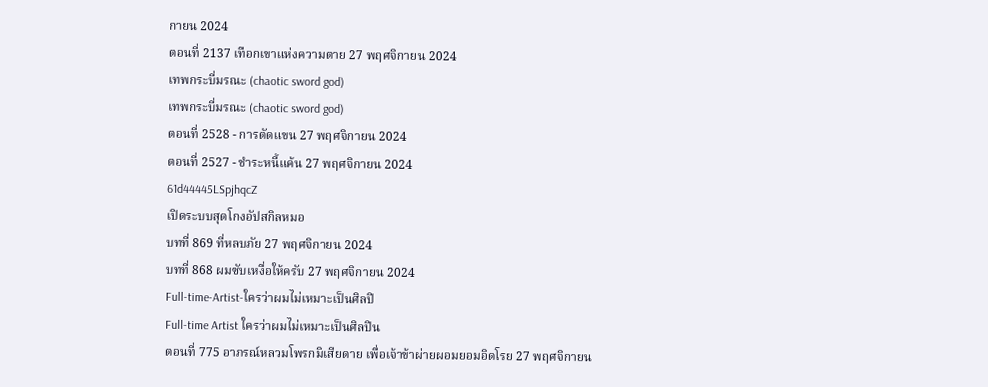กายน 2024
ตอนที่ 2137 เทือกเขาแห่งความตาย 27 พฤศจิกายน 2024
เทพกระบี่มรณะ (chaotic sword god)
เทพกระบี่มรณะ (chaotic sword god)
ตอนที่ 2528 - การตัดแขน 27 พฤศจิกายน 2024
ตอนที่ 2527 - ชำระหนี้แค้น 27 พฤศจิกายน 2024
61d44445LSpjhqcZ
เปิดระบบสุดโกงอัปสกิลหมอ
บทที่ 869 ที่หลบภัย 27 พฤศจิกายน 2024
บทที่ 868 ผมซับเหงื่อให้ครับ 27 พฤศจิกายน 2024
Full-time-Artist-ใครว่าผมไม่เหมาะเป็นศิลปิ
Full-time Artist ใครว่าผมไม่เหมาะเป็นศิลปิน
ตอนที่ 775 อาภรณ์หลวมโพรกมิเสียดาย เพื่อเจ้าข้าผ่ายผอมยอมอิดโรย 27 พฤศจิกายน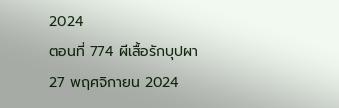2024
ตอนที่ 774 ผีเสื้อรักบุปผา 27 พฤศจิกายน 2024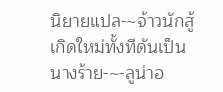นิยายแปล-~จ้าวนักสู้เกิดใหม่ทั้งทีดันเป็นนางร้าย-~-ลูน่าอ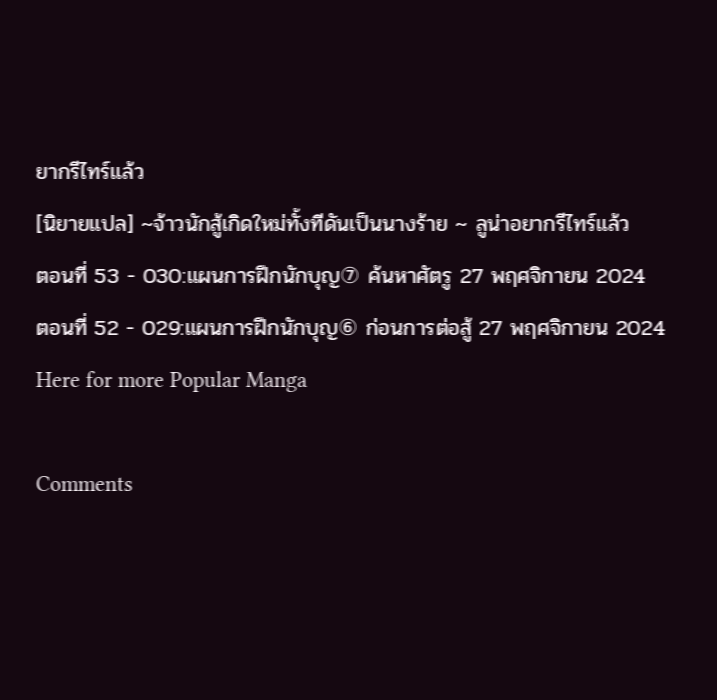ยากรีไทร์แล้ว
[นิยายแปล] ~จ้าวนักสู้เกิดใหม่ทั้งทีดันเป็นนางร้าย ~ ลูน่าอยากรีไทร์แล้ว
ตอนที่ 53 - 030:แผนการฝึกนักบุญ⑦ ค้นหาศัตรู 27 พฤศจิกายน 2024
ตอนที่ 52 - 029:แผนการฝึกนักบุญ⑥ ก่อนการต่อสู้ 27 พฤศจิกายน 2024
Here for more Popular Manga

Comments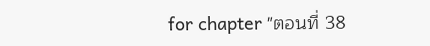for chapter "ตอนที่ 38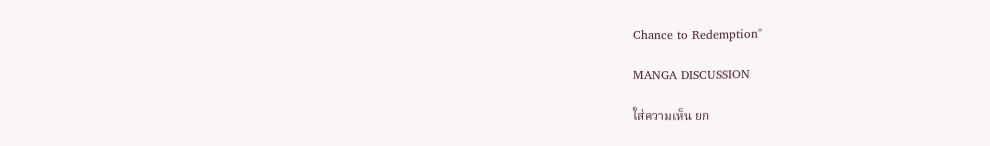Chance to Redemption"

MANGA DISCUSSION

ใส่ความเห็น ยก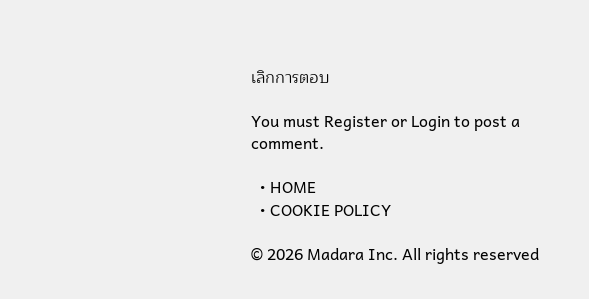เลิกการตอบ

You must Register or Login to post a comment.

  • HOME
  • COOKIE POLICY

© 2026 Madara Inc. All rights reserved